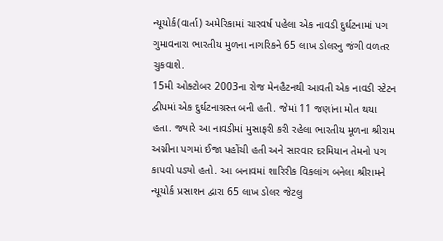ન્યૂયોર્ક(વાર્તા) અમેરિકામાં ચારવર્ષ પહેલા એક નાવડી દુર્ઘટનામાં પગ ગુમાવનારા ભારતીય મુળના નાગરિકને 65 લાખ ડોલરનુ જંગી વળતર ચુકવાશે.
15મી ઓક્ટોબર 2003ના રોજ મેનહૈટનથી આવતી એક નાવડી સ્ટેટન દ્વીપમાં એક દુર્ઘટનાગ્રસ્ત બની હતી. જેમાં 11 જણાંના મોત થયા હતા. જ્યારે આ નાવડીમાં મુસાફરી કરી રહેલા ભારતીય મૂળના શ્રીરામ અગ્નીના પગમાં ઈજા પહોંચી હતી અને સારવાર દરમિયાન તેમનો પગ કાપવો પડ્યો હતો. આ બનાવમાં શારિરીક વિકલાંગ બનેલા શ્રીરામને ન્યૂયોર્ક પ્રસાશન દ્વારા 65 લાખ ડોલર જેટલુ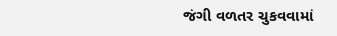જંગી વળતર ચુકવવામાં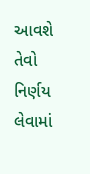આવશે તેવો નિર્ણય લેવામાં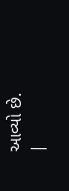આવ્યો છે.
|